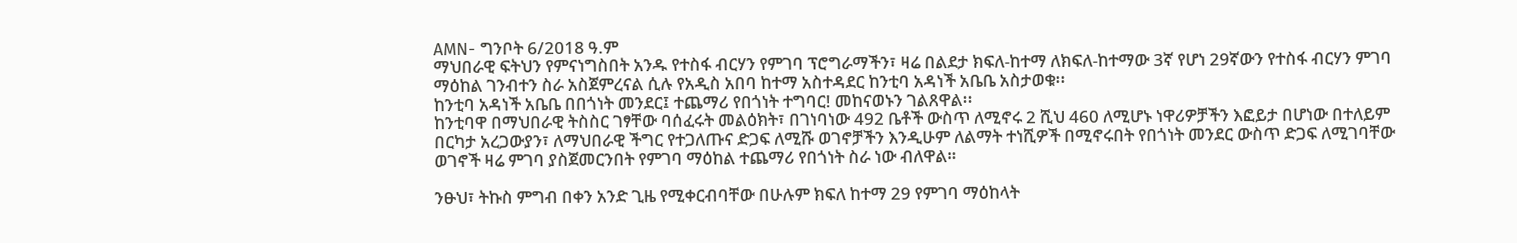AMN- ግንቦት 6/2018 ዓ.ም
ማህበራዊ ፍትህን የምናነግስበት አንዱ የተስፋ ብርሃን የምገባ ፕሮግራማችን፣ ዛሬ በልደታ ክፍለ-ከተማ ለክፍለ-ከተማው 3ኛ የሆነ 29ኛውን የተስፋ ብርሃን ምገባ ማዕከል ገንብተን ስራ አስጀምረናል ሲሉ የአዲስ አበባ ከተማ አስተዳደር ከንቲባ አዳነች አቤቤ አስታወቁ፡፡
ከንቲባ አዳነች አቤቤ በበጎነት መንደር፤ ተጨማሪ የበጎነት ተግባር! መከናወኑን ገልጸዋል፡፡
ከንቲባዋ በማህበራዊ ትስስር ገፃቸው ባሰፈሩት መልዕክት፣ በገነባነው 492 ቤቶች ውስጥ ለሚኖሩ 2 ሺህ 460 ለሚሆኑ ነዋሪዎቻችን እፎይታ በሆነው በተለይም በርካታ አረጋውያን፣ ለማህበራዊ ችግር የተጋለጡና ድጋፍ ለሚሹ ወገኖቻችን እንዲሁም ለልማት ተነሺዎች በሚኖሩበት የበጎነት መንደር ውስጥ ድጋፍ ለሚገባቸው ወገኖች ዛሬ ምገባ ያስጀመርንበት የምገባ ማዕከል ተጨማሪ የበጎነት ስራ ነው ብለዋል።

ንፁህ፣ ትኩስ ምግብ በቀን አንድ ጊዜ የሚቀርብባቸው በሁሉም ክፍለ ከተማ 29 የምገባ ማዕከላት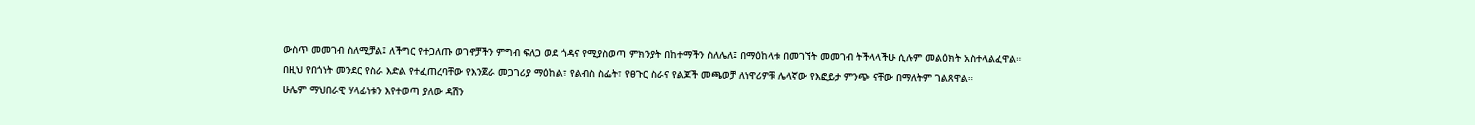ውስጥ መመገብ ስለሚቻል፤ ለችግር የተጋለጡ ወገኖቻችን ምግብ ፍለጋ ወደ ጎዳና የሚያስወጣ ምክንያት በከተማችን ስለሌለ፤ በማዕከላቱ በመገኘት መመገብ ትችላላችሁ ሲሉም መልዕክት አስተላልፈዋል።
በዚህ የበጎነት መንደር የስራ እድል የተፈጠረባቸው የእንጀራ መጋገሪያ ማዕከል፣ የልብስ ስፌት፣ የፀጉር ስራና የልጆች መጫወቻ ለነዋሪዎቹ ሌላኛው የእፎይታ ምንጭ ናቸው በማለትም ገልጸዋል።
ሁሌም ማህበራዊ ሃላፊነቱን እየተወጣ ያለው ዳሽን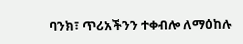ባንክ፣ ጥሪአችንን ተቀብሎ ለማዕከሉ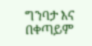ግንባታ እና በቀጣይም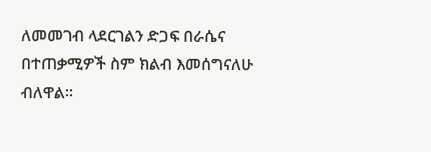ለመመገብ ላደርገልን ድጋፍ በራሴና በተጠቃሚዎች ስም ክልብ እመሰግናለሁ ብለዋል።